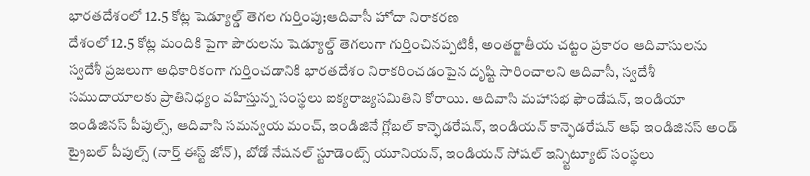భారతదేశంలో 12.5 కోట్ల షెడ్యూల్డ్ తెగల గుర్తింపు;ఆదివాసీ హోదా నిరాకరణ
దేశంలో 12.5 కోట్ల మందికి పైగా పౌరులను షెడ్యూల్డ్ తెగలుగా గుర్తించినప్పటికీ, అంతర్జాతీయ చట్టం ప్రకారం ఆదివాసులను స్వదేశీ ప్రజలుగా అధికారికంగా గుర్తించడానికి భారతదేశం నిరాకరించడంపైన దృష్టి సారించాలని ఆదివాసీ, స్వదేశీ సముదాయాలకు ప్రాతినిధ్యం వహిస్తున్న సంస్థలు ఐక్యరాజ్యసమితిని కోరాయి. ఆదివాసి మహాసభ ఫౌండేషన్, ఇండియా ఇండిజినస్ పీపుల్స్, ఆదివాసి సమన్వయ మంచ్, ఇండిజినే గ్లోబల్ కాన్ఫెడరేషన్, ఇండియన్ కాన్ఫెడరేషన్ ఆఫ్ ఇండిజినస్ అండ్ ట్రైబల్ పీపుల్స్ (నార్త్ ఈస్ట్ జోన్), బోడో నేషనల్ స్టూడెంట్స్ యూనియన్, ఇండియన్ సోషల్ ఇన్స్టిట్యూట్ సంస్థలు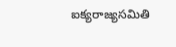ఐక్యరాజ్యసమితి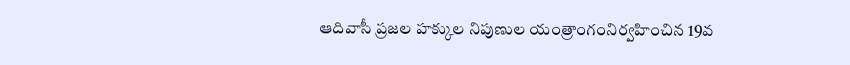ఆదివాసీ ప్రజల హక్కుల నిపుణుల యంత్రాంగంనిర్వహించిన 19వ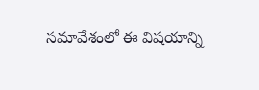సమావేశంలో ఈ విషయాన్ని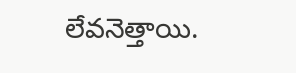లేవనెత్తాయి.